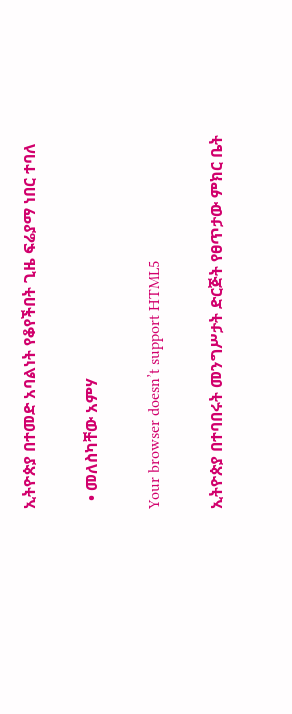ኢትዮጵያ በተመድ አባልነት የቆየችበት ጊዜ ፍሬያማ ነበር ተባለ

  • መለስካቸው አምሃ

Your browser doesn’t support HTML5

ኢትዮጵያ በተባበሩት መንግሥታት ድርጅት የፀጥታው ምክር ቤት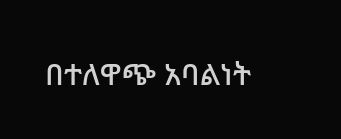በተለዋጭ አባልነት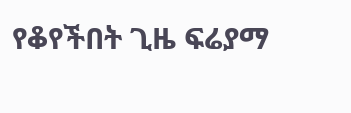የቆየችበት ጊዜ ፍሬያማ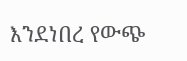እንደነበረ የውጭ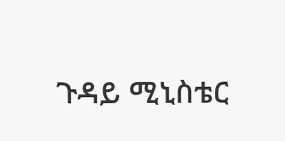ጉዳይ ሚኒስቴር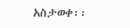አስታወቀ፡፡